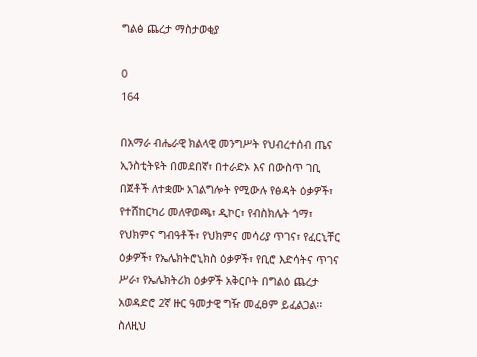ግልፅ ጨረታ ማስታወቂያ

0
164

በአማራ ብሔራዊ ክልላዊ መንግሥት የህብረተሰብ ጤና ኢንስቲትዩት በመደበኛ፣ በተራድኦ እና በውስጥ ገቢ በጀቶች ለተቋሙ አገልግሎት የሚውሉ የፅዳት ዕቃዎች፣ የተሸከርካሪ መለዋወጫ፣ ዲኮር፣ የብስክሌት ጎማ፣ የህክምና ግብዓቶች፣ የህክምና መሳሪያ ጥገና፣ የፈርኒቸር ዕቃዎች፣ የኤሌክትሮኒክስ ዕቃዎች፣ የቢሮ እድሳትና ጥገና ሥራ፣ የኤሌክትሪክ ዕቃዎች አቅርቦት በግልዕ ጨረታ አወዳድሮ 2ኛ ዙር ዓመታዊ ግዥ መፈፀም ይፈልጋል፡፡ ስለዚህ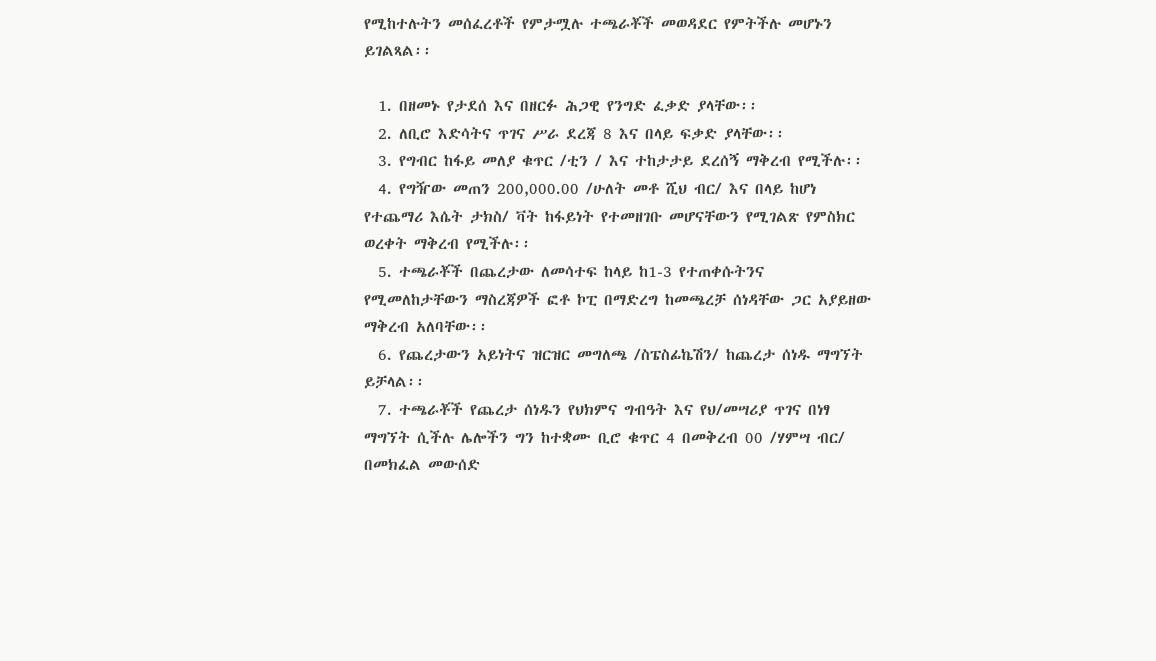የሚከተሉትን መሰፈረቶች የምታሟሉ ተጫራቾች መወዳደር የምትችሉ መሆኑን ይገልጻል፡፡

  1. በዘመኑ የታደሰ እና በዘርፉ ሕጋዊ የንግድ ፈቃድ ያላቸው፡፡
  2. ለቢሮ እድሳትና ጥገና ሥራ ደረጃ 8 እና በላይ ፍቃድ ያላቸው፡፡
  3. የግብር ከፋይ መለያ ቁጥር /ቲን / እና ተከታታይ ደረሰኝ ማቅረብ የሚችሉ፡፡
  4. የግዥው መጠን 200,000.00 /ሁለት መቶ ሺህ ብር/ እና በላይ ከሆነ የተጨማሪ እሴት ታክስ/ ቫት ከፋይነት የተመዘገቡ መሆናቸውን የሚገልጽ የምስክር ወረቀት ማቅረብ የሚችሉ፡፡
  5. ተጫራቾች በጨረታው ለመሳተፍ ከላይ ከ1-3 የተጠቀሱትንና የሚመለከታቸውን ማስረጃዎች ፎቶ ኮፒ በማድረግ ከመጫረቻ ሰነዳቸው ጋር አያይዘው ማቅረብ አለባቸው፡፡
  6. የጨረታውን አይነትና ዝርዝር መግለጫ /ስፔስፊኬሽን/ ከጨረታ ሰነዱ ማግኘት ይቻላል፡፡
  7. ተጫራቾች የጨረታ ሰነዱን የህክምና ግብዓት እና የህ/መሣሪያ ጥገና በነፃ ማግኘት ሲችሉ ሌሎችን ግን ከተቋሙ ቢሮ ቁጥር 4 በመቅረብ 00 /ሃምሣ ብር/ በመክፈል መውሰድ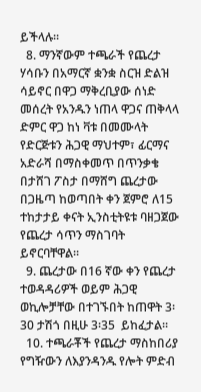ይችላሉ፡፡
  8. ማንኛውም ተጫራች የጨረታ ሃሳቡን በአማርኛ ቋንቋ ስርዝ ድልዝ ሳይኖር በዋጋ ማቅረቢያው ሰነድ መሰረት የአንዱን ነጠላ ዋጋና ጠቅላላ ድምር ዋጋ ከነ ቫቱ በመሙላት የድርጅቱን ሕጋዊ ማህተም፣ ፊርማና አድራሻ በማስቀመጥ በጥንቃቄ በታሸገ ፖስታ በማሸግ ጨረታው በጋዜጣ ከወጣበት ቀን ጀምሮ ለ15 ተከታታይ ቀናት ኢንስቲትዩቱ ባዘጋጀው የጨረታ ሳጥን ማስገባት ይኖርባቸዋል፡፡
  9. ጨረታው በ16 ኛው ቀን የጨረታ ተወዳዳሪዎች ወይም ሕጋዊ ወኪሎቻቸው በተገኙበት ከጠዋት 3፡30 ታሽጎ በዚሁ 3፡35  ይከፈታል፡፡
  10. ተጫራቾች የጨረታ ማስከበሪያ የግዥውን ለእያንዳንዱ የሎት ምድብ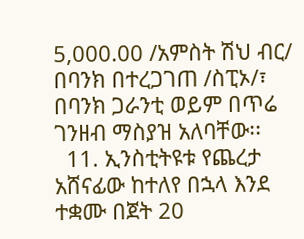5,000.00 /አምስት ሽህ ብር/ በባንክ በተረጋገጠ /ስፒኦ/፣ በባንክ ጋራንቲ ወይም በጥሬ ገንዘብ ማስያዝ አለባቸው፡፡
  11. ኢንስቲትዩቱ የጨረታ አሸናፊው ከተለየ በኋላ እንደ ተቋሙ በጀት 20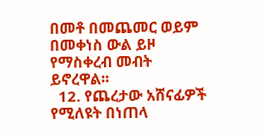በመቶ በመጨመር ወይም በመቀነስ ውል ይዞ የማስቀረብ መብት ይኖረዋል፡፡
  12. የጨረታው አሸናፊዎች የሚለዩት በነጠላ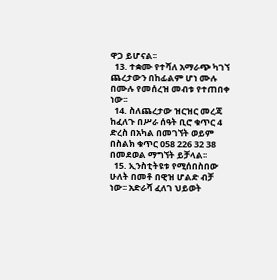ዋጋ ይሆናል፡፡
  13. ተቋሙ የተሻለ አማራጭ ካገኘ ጨረታውን በከፊልም ሆነ ሙሉ በሙሉ የመሰረዝ መብቱ የተጠበቀ ነው፡፡
  14. ስለጨረታው ዝርዝር መረጃ ከፈለጉ በሥራ ሰዓት ቢሮ ቁጥር 4 ድረስ በአካል በመገኘት ወይም በስልክ ቁጥር 058 226 32 38 በመደወል ማግኘት ይቻላል፡፡
  15. ኢንስቲትዩቱ የሚሰበስበው ሁለት በመቶ በዊዝ ሆልድ ብቻ ነው፡፡ አድራሻ ፈለገ ህይወት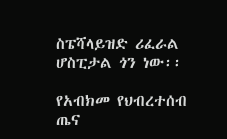ስፔሻላይዝድ ሪፈራል ሆስፒታል ጎን ነው፡፡

የአብክመ የህብረተሰብ ጤና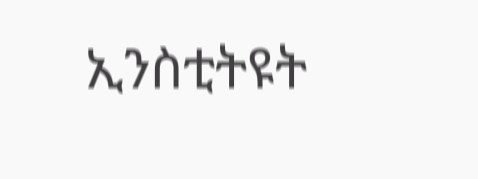ኢንስቲትዩት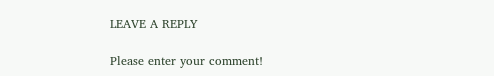LEAVE A REPLY

Please enter your comment!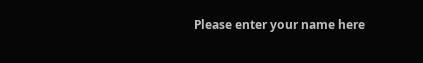Please enter your name here